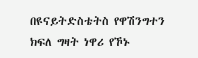በዩናይትድስቴትስ የዋሽንግተን ክፍለ ግዛት ነዋሪ የኾኑ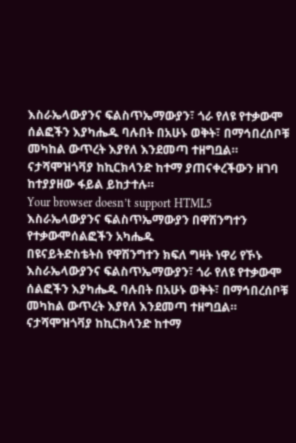እስራኤላውያንና ፍልስጥኤማውያን፣ ጎራ የለዩ የተቃውሞ ሰልፎችን እያካሔዱ ባሉበት በአሁኑ ወቅት፣ በማኅበረሰቦቹ መካከል ውጥረት እያየለ እንደመጣ ተዘግቧል።
ናታሻሞዝጎቫያ ከኪርክላንድ ከተማ ያጠናቀረችውን ዘገባ ከተያያዘው ፋይል ይከታተሉ።
Your browser doesn’t support HTML5
እስራኤላውያንና ፍልስጥኤማውያን በዋሽንግተን የተቃውሞሰልፎችን አካሔዱ
በዩናይትድስቴትስ የዋሽንግተን ክፍለ ግዛት ነዋሪ የኾኑ እስራኤላውያንና ፍልስጥኤማውያን፣ ጎራ የለዩ የተቃውሞ ሰልፎችን እያካሔዱ ባሉበት በአሁኑ ወቅት፣ በማኅበረሰቦቹ መካከል ውጥረት እያየለ እንደመጣ ተዘግቧል።
ናታሻሞዝጎቫያ ከኪርክላንድ ከተማ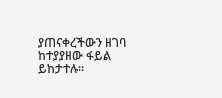ያጠናቀረችውን ዘገባ ከተያያዘው ፋይል ይከታተሉ።